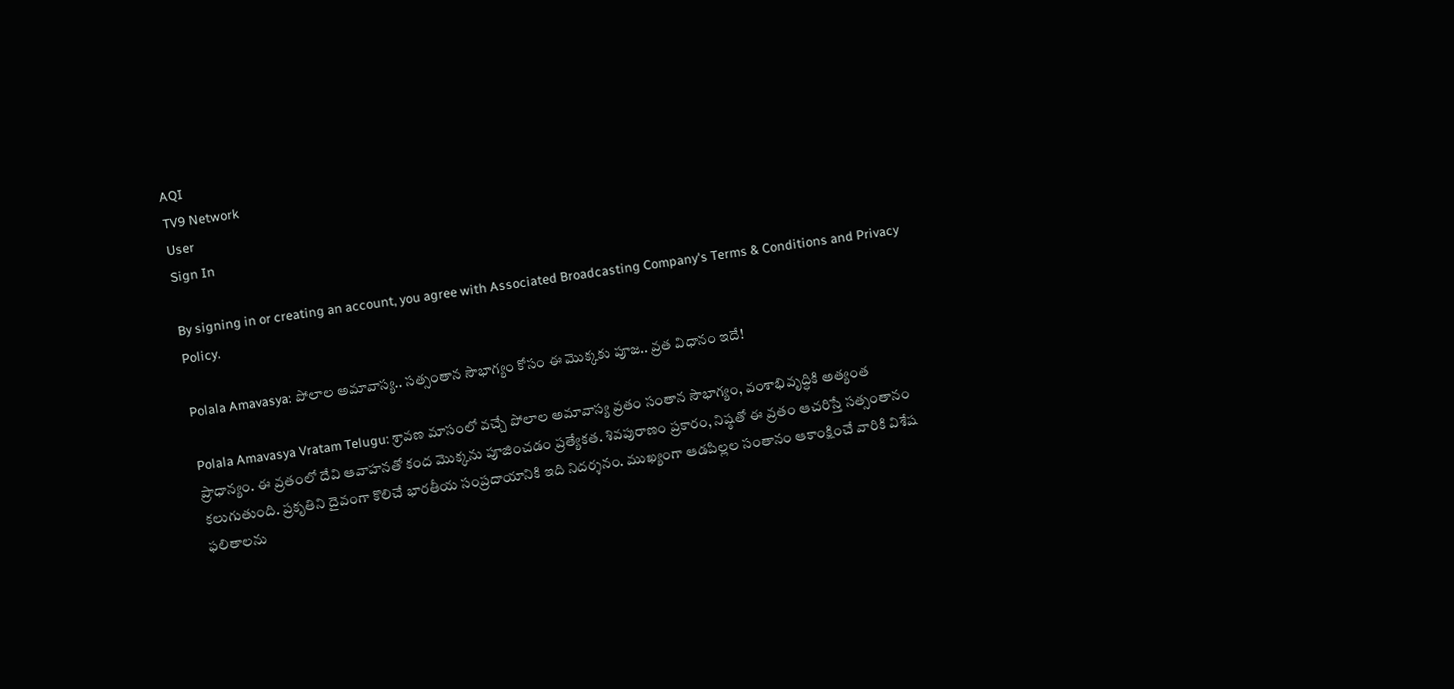AQI
TV9 Network
User
Sign In

By signing in or creating an account, you agree with Associated Broadcasting Company's Terms & Conditions and Privacy Policy.

Polala Amavasya: పోలాల అమావాస్య.. సత్సంతాన సౌభాగ్యం కోసం ఈ మొక్కకు పూజ.. వ్రత విధానం ఇదే!

Polala Amavasya Vratam Telugu: శ్రావణ మాసంలో వచ్చే పోలాల అమావాస్య వ్రతం సంతాన సౌభాగ్యం, వంశాభివృద్ధికి అత్యంత ప్రాధాన్యం. ఈ వ్రతంలో దేవి ఆవాహనతో కంద మొక్కను పూజించడం ప్రత్యేకత. శివపురాణం ప్రకారం, నిష్ఠతో ఈ వ్రతం ఆచరిస్తే సత్సంతానం కలుగుతుంది. ప్రకృతిని దైవంగా కొలిచే భారతీయ సంప్రదాయానికి ఇది నిదర్శనం. ముఖ్యంగా ఆడపిల్లల సంతానం ఆకాంక్షించే వారికి విశేష ఫలితాలను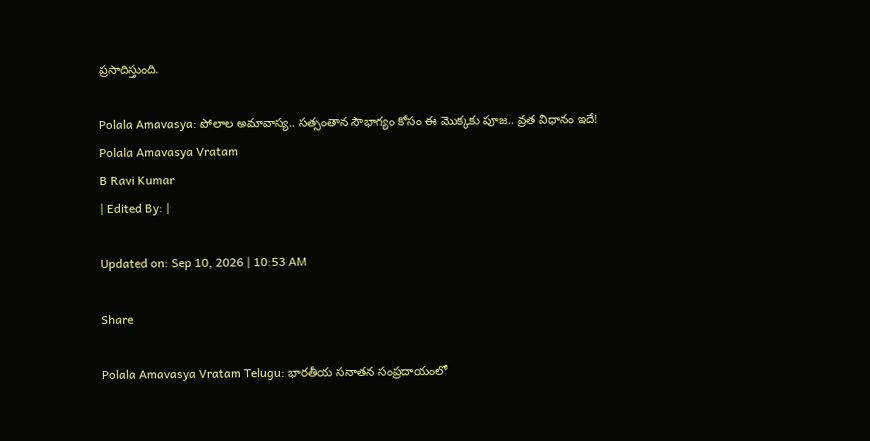ప్రసాదిస్తుంది.

Polala Amavasya: పోలాల అమావాస్య.. సత్సంతాన సౌభాగ్యం కోసం ఈ మొక్కకు పూజ.. వ్రత విధానం ఇదే!
Polala Amavasya Vratam
B Ravi Kumar
| Edited By: |

Updated on: Sep 10, 2026 | 10:53 AM

Share

Polala Amavasya Vratam Telugu: భారతీయ సనాతన సంప్రదాయంలో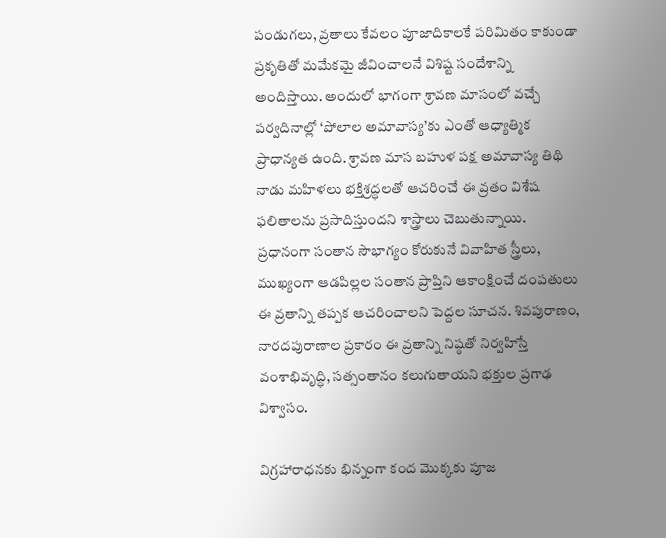పండుగలు, వ్రతాలు కేవలం పూజాదికాలకే పరిమితం కాకుండా ప్రకృతితో మమేకమై జీవించాలనే విశిష్ట సందేశాన్ని అందిస్తాయి. అందులో భాగంగా శ్రావణ మాసంలో వచ్చే పర్వదినాల్లో ‘పోలాల అమావాస్య’కు ఎంతో ఆధ్యాత్మిక ప్రాధాన్యత ఉంది. శ్రావణ మాస బహుళ పక్ష అమావాస్య తిథి నాడు మహిళలు భక్తిశ్రద్ధలతో ఆచరించే ఈ వ్రతం విశేష ఫలితాలను ప్రసాదిస్తుందని శాస్త్రాలు చెబుతున్నాయి. ప్రధానంగా సంతాన సౌభాగ్యం కోరుకునే వివాహిత స్త్రీలు, ముఖ్యంగా ఆడపిల్లల సంతాన ప్రాప్తిని ఆకాంక్షించే దంపతులు ఈ వ్రతాన్ని తప్పక ఆచరించాలని పెద్దల సూచన. శివపురాణం, నారదపురాణాల ప్రకారం ఈ వ్రతాన్ని నిష్ఠతో నిర్వహిస్తే వంశాభివృద్ధి, సత్సంతానం కలుగుతాయని భక్తుల ప్రగాఢ విశ్వాసం.

విగ్రహారాధనకు భిన్నంగా కంద మొక్కకు పూజ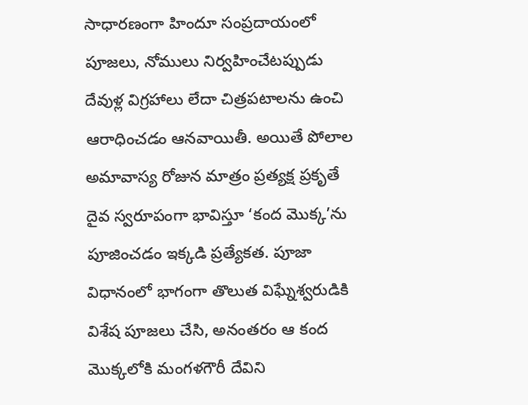సాధారణంగా హిందూ సంప్రదాయంలో పూజలు, నోములు నిర్వహించేటప్పుడు దేవుళ్ల విగ్రహాలు లేదా చిత్రపటాలను ఉంచి ఆరాధించడం ఆనవాయితీ. అయితే పోలాల అమావాస్య రోజున మాత్రం ప్రత్యక్ష ప్రకృతే దైవ స్వరూపంగా భావిస్తూ ‘కంద మొక్క’ను పూజించడం ఇక్కడి ప్రత్యేకత. పూజా విధానంలో భాగంగా తొలుత విఘ్నేశ్వరుడికి విశేష పూజలు చేసి, అనంతరం ఆ కంద మొక్కలోకి మంగళగౌరీ దేవిని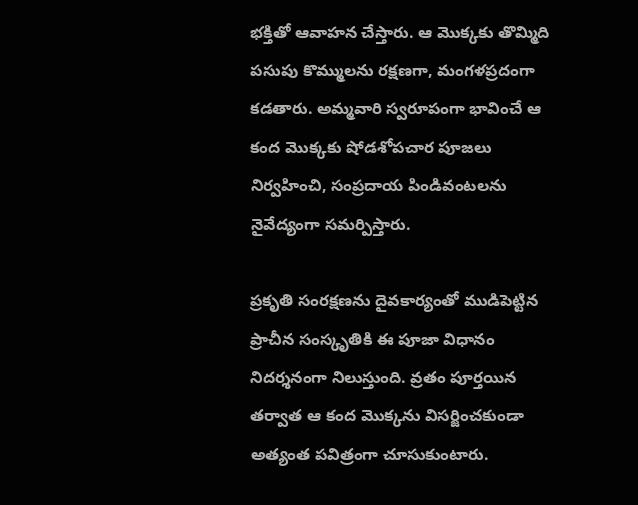భక్తితో ఆవాహన చేస్తారు. ఆ మొక్కకు తొమ్మిది పసుపు కొమ్ములను రక్షణగా, మంగళప్రదంగా కడతారు. అమ్మవారి స్వరూపంగా భావించే ఆ కంద మొక్కకు షోడశోపచార పూజలు నిర్వహించి, సంప్రదాయ పిండివంటలను నైవేద్యంగా సమర్పిస్తారు.

ప్రకృతి సంరక్షణను దైవకార్యంతో ముడిపెట్టిన ప్రాచీన సంస్కృతికి ఈ పూజా విధానం నిదర్శనంగా నిలుస్తుంది. వ్రతం పూర్తయిన తర్వాత ఆ కంద మొక్కను విసర్జించకుండా అత్యంత పవిత్రంగా చూసుకుంటారు.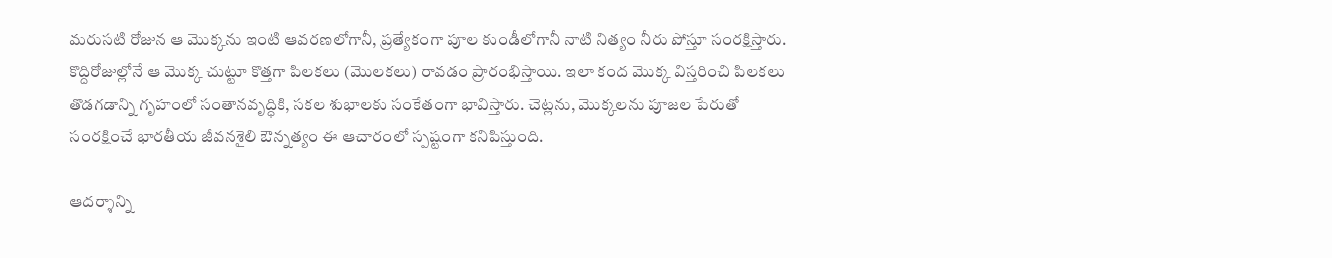మరుసటి రోజున ఆ మొక్కను ఇంటి ఆవరణలోగానీ, ప్రత్యేకంగా పూల కుండీలోగానీ నాటి నిత్యం నీరు పోస్తూ సంరక్షిస్తారు. కొద్దిరోజుల్లోనే ఆ మొక్క చుట్టూ కొత్తగా పిలకలు (మొలకలు) రావడం ప్రారంభిస్తాయి. ఇలా కంద మొక్క విస్తరించి పిలకలు తొడగడాన్ని గృహంలో సంతానవృద్ధికి, సకల శుభాలకు సంకేతంగా భావిస్తారు. చెట్లను, మొక్కలను పూజల పేరుతో సంరక్షించే భారతీయ జీవనశైలి ఔన్నత్యం ఈ ఆచారంలో స్పష్టంగా కనిపిస్తుంది.

ఆదర్శాన్ని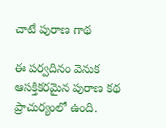చాటే పురాణ గాథ

ఈ పర్వదినం వెనుక ఆసక్తికరమైన పురాణ కథ ప్రాచుర్యంలో ఉంది.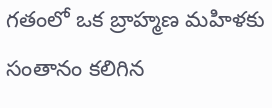గతంలో ఒక బ్రాహ్మణ మహిళకు సంతానం కలిగిన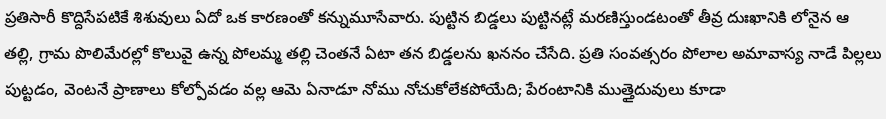ప్రతిసారీ కొద్దిసేపటికే శిశువులు ఏదో ఒక కారణంతో కన్నుమూసేవారు. పుట్టిన బిడ్డలు పుట్టినట్లే మరణిస్తుండటంతో తీవ్ర దుఃఖానికి లోనైన ఆ తల్లి, గ్రామ పొలిమేరల్లో కొలువై ఉన్న పోలమ్మ తల్లి చెంతనే ఏటా తన బిడ్డలను ఖననం చేసేది. ప్రతి సంవత్సరం పోలాల అమావాస్య నాడే పిల్లలు పుట్టడం, వెంటనే ప్రాణాలు కోల్పోవడం వల్ల ఆమె ఏనాడూ నోము నోచుకోలేకపోయేది; పేరంటానికి ముత్తైదువులు కూడా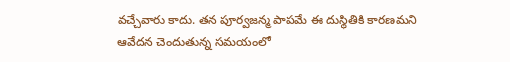వచ్చేవారు కాదు. తన పూర్వజన్మ పాపమే ఈ దుస్థితికి కారణమని ఆవేదన చెందుతున్న సమయంలో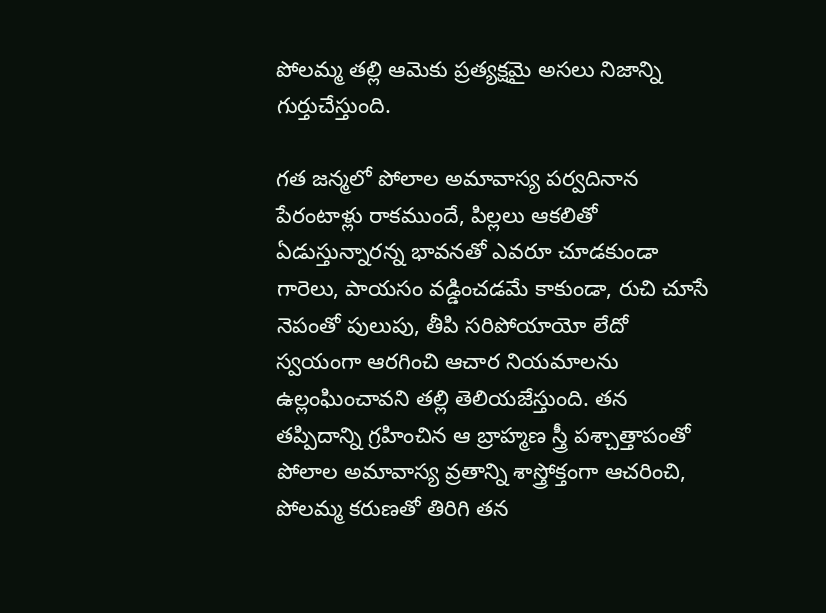పోలమ్మ తల్లి ఆమెకు ప్రత్యక్షమై అసలు నిజాన్ని గుర్తుచేస్తుంది.

గత జన్మలో పోలాల అమావాస్య పర్వదినాన పేరంటాళ్లు రాకముందే, పిల్లలు ఆకలితో ఏడుస్తున్నారన్న భావనతో ఎవరూ చూడకుండా గారెలు, పాయసం వడ్డించడమే కాకుండా, రుచి చూసే నెపంతో పులుపు, తీపి సరిపోయాయో లేదో స్వయంగా ఆరగించి ఆచార నియమాలను ఉల్లంఘించావని తల్లి తెలియజేస్తుంది. తన తప్పిదాన్ని గ్రహించిన ఆ బ్రాహ్మణ స్త్రీ పశ్చాత్తాపంతో పోలాల అమావాస్య వ్రతాన్ని శాస్త్రోక్తంగా ఆచరించి, పోలమ్మ కరుణతో తిరిగి తన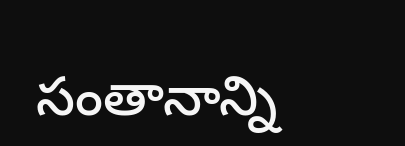సంతానాన్ని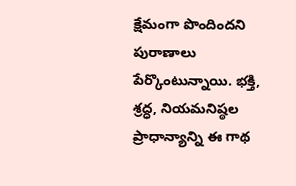క్షేమంగా పొందిందని పురాణాలు పేర్కొంటున్నాయి. భక్తి, శ్రద్ధ, నియమనిష్ఠల ప్రాధాన్యాన్ని ఈ గాథ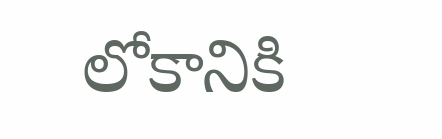లోకానికి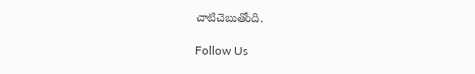చాటిచెబుతోంది.

Follow Us